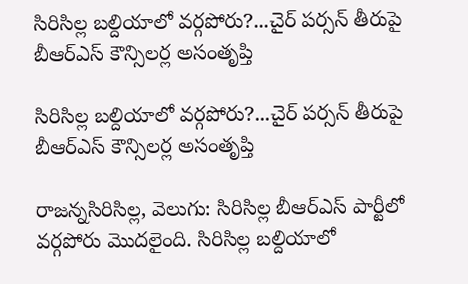సిరిసిల్ల బల్దియాలో వర్గపోరు?...చైర్‌‌‌‌‌‌‌‌ పర్సన్‌‌‌‌ తీరుపై బీఆర్‌‌‌‌‌‌‌‌ఎస్‌‌‌‌ కౌన్సిలర్ల అసంతృప్తి

సిరిసిల్ల బల్దియాలో వర్గపోరు?...చైర్‌‌‌‌‌‌‌‌ పర్సన్‌‌‌‌ తీరుపై బీఆర్‌‌‌‌‌‌‌‌ఎస్‌‌‌‌ కౌన్సిలర్ల అసంతృప్తి

రాజన్నసిరిసిల్ల, వెలుగు: సిరిసిల్ల బీఆర్ఎస్ పార్టీలో వర్గపోరు మొదలైంది. సిరిసిల్ల బల్దియాలో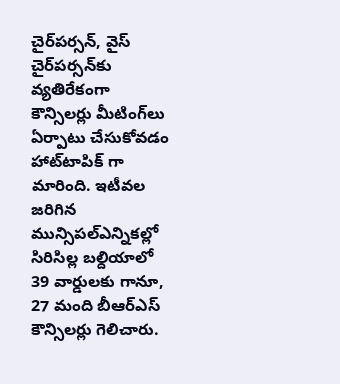చైర్‌‌‌‌‌‌‌‌పర్సన్‌‌‌‌, వైస్‌‌‌‌ చైర్‌‌‌‌‌‌‌‌పర్సన్‌‌‌‌కు వ్యతిరేకంగా కౌన్సిలర్లు మీటింగ్‌‌‌‌లు ఏర్పాటు చేసుకోవడం హాట్‌‌‌‌టాపిక్ గా మారింది. ఇటీవల జరిగిన మున్సిపల్ఎన్నికల్లో సిరిసిల్ల బల్దియాలో 39 వార్డులకు గానూ, 27 మంది బీఆర్‌‌‌‌‌‌‌‌ఎస్‌‌‌‌ కౌన్సిలర్లు గెలిచారు.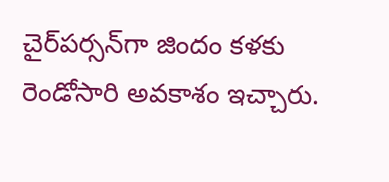చైర్‌‌‌‌‌‌‌‌పర్సన్‌‌‌‌గా జిందం కళకు రెండోసారి అవకాశం ఇచ్చారు.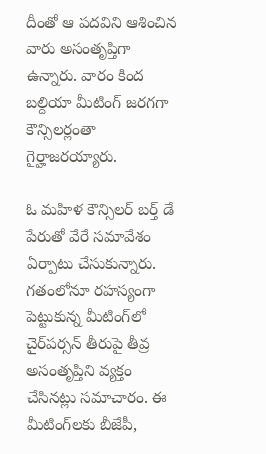దీంతో ఆ పదవిని ఆశించిన వారు అసంతృప్తిగా ఉన్నారు. వారం కింద బల్దియా మీటింగ్‌‌‌‌ జరగగా కౌన్సిలర్లంతా గైర్హాజరయ్యారు.

ఓ మహిళ కౌన్సిలర్ బర్త్ డే పేరుతో వేరే సమావేశం ఏర్పాటు చేసుకున్నారు. గతంలోనూ రహస్యంగా పెట్టుకున్న మీటింగ్‌‌‌‌లో చైర్‌‌‌‌‌‌‌‌పర్సన్‌‌‌‌ తీరుపై తీవ్ర అసంతృప్తిని వ్యక్తం చేసినట్లు సమాచారం. ఈ మీటింగ్‌‌‌‌లకు బీజేపీ,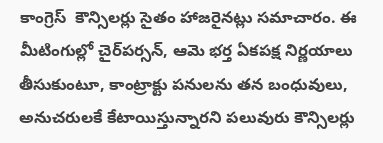కాంగ్రెస్  కౌన్సిలర్లు సైతం హాజరైనట్లు సమాచారం. ఈ మీటింగుల్లో చైర్‌‌‌‌‌‌‌‌పర్సన్‌‌‌‌, ఆమె భర్త ఏకపక్ష నిర్ణయాలు తీసుకుంటూ, కాంట్రాక్టు పనులను తన బంధువులు, అనుచరులకే కేటాయిస్తున్నారని పలువురు కౌన్సిలర్లు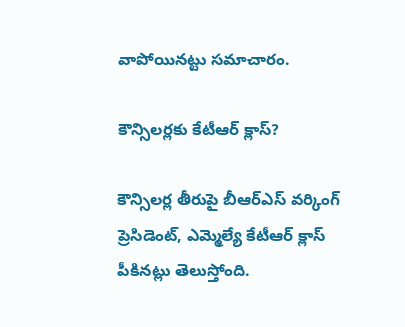వాపోయినట్టు సమాచారం.

కౌన్సిలర్లకు కేటీఆర్ క్లాస్?

కౌన్సిలర్ల తీరుపై బీఆర్ఎస్ వర్కింగ్ ప్రెసిడెంట్, ఎమ్మెల్యే కేటీఆర్‌‌‌‌‌‌‌‌ క్లాస్ పీకినట్లు తెలుస్తోంది.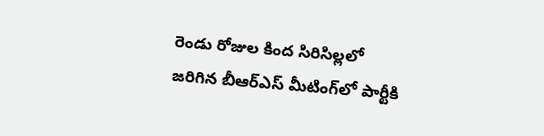రెండు రోజుల కింద సిరిసిల్లలో జరిగిన బీఆర్ఎస్ మీటింగ్‌‌‌‌లో పార్టీకి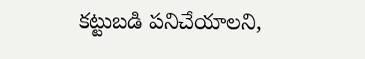కట్టుబడి పనిచేయాలని,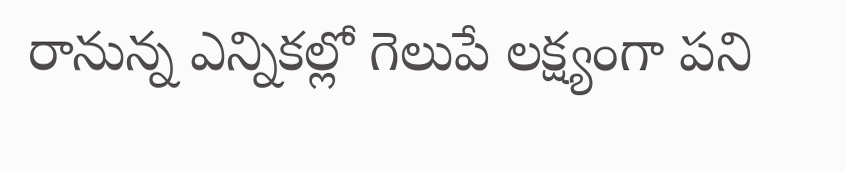రానున్న ఎన్నికల్లో గెలుపే లక్ష్యంగా పని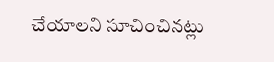చేయాలని సూచించినట్లు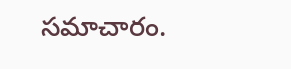సమాచారం.